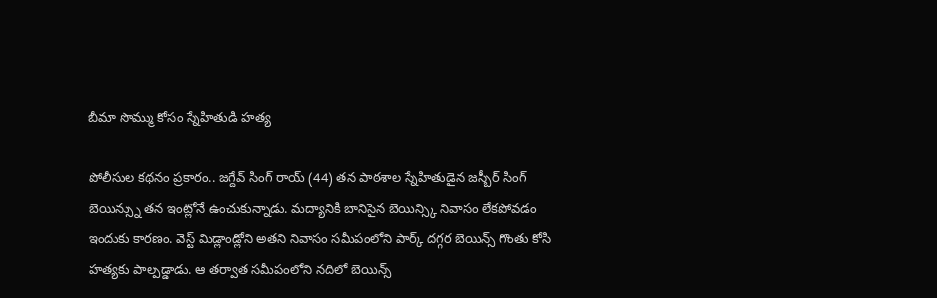బీమా సొమ్ము కోసం స్నేహితుడి హత్య

పోలీసుల కథనం ప్రకారం.. జగ్దేవ్ సింగ్ రాయ్ (44) తన పాఠశాల స్నేహితుడైన జస్బీర్ సింగ్ బెయిన్స్ను తన ఇంట్లోనే ఉంచుకున్నాడు. మద్యానికి బానిసైన బెయిన్స్కి నివాసం లేకపోవడం ఇందుకు కారణం. వెస్ట్ మిడ్లాండ్లోని అతని నివాసం సమీపంలోని పార్క్ దగ్గర బెయిన్స్ గొంతు కోసి హత్యకు పాల్పడ్డాడు. ఆ తర్వాత సమీపంలోని నదిలో బెయిన్స్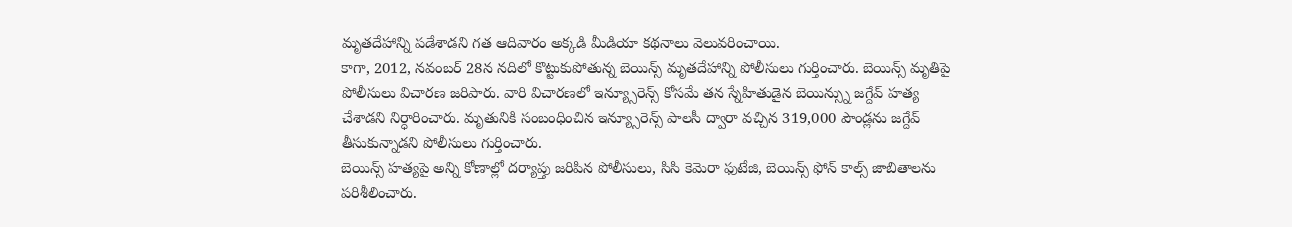మృతదేహాన్ని పడేశాడని గత ఆదివారం అక్కడి మీడియా కథనాలు వెలువరించాయి.
కాగా, 2012, నవంబర్ 28న నదిలో కొట్టుకుపోతున్న బెయిన్స్ మృతదేహాన్ని పోలీసులు గుర్తించారు. బెయిన్స్ మృతిపై పోలీసులు విచారణ జరిపారు. వారి విచారణలో ఇన్య్సూరెన్స్ కోసమే తన స్నేహితుడైన బెయిన్స్ను జగ్దేవ్ హత్య చేశాడని నిర్ధారించారు. మృతునికి సంబంధించిన ఇన్య్సూరెన్స్ పాలసీ ద్వారా వచ్చిన 319,000 పౌండ్లను జగ్దేవ్ తీసుకున్నాడని పోలీసులు గుర్తించారు.
బెయిన్స్ హత్యపై అన్ని కోణాల్లో దర్యాప్తు జరిపిన పోలీసులు, సిసి కెమెరా ఫుటేజి, బెయిన్స్ ఫోన్ కాల్స్ జాబితాలను పరిశీలించారు.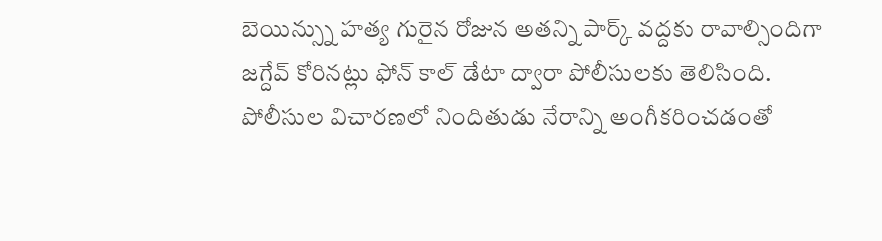బెయిన్స్ను హత్య గురైన రోజున అతన్ని పార్క్ వద్దకు రావాల్సిందిగా జగ్దేవ్ కోరినట్లు ఫోన్ కాల్ డేటా ద్వారా పోలీసులకు తెలిసింది. పోలీసుల విచారణలో నిందితుడు నేరాన్ని అంగీకరించడంతో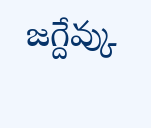జగ్దేవ్కు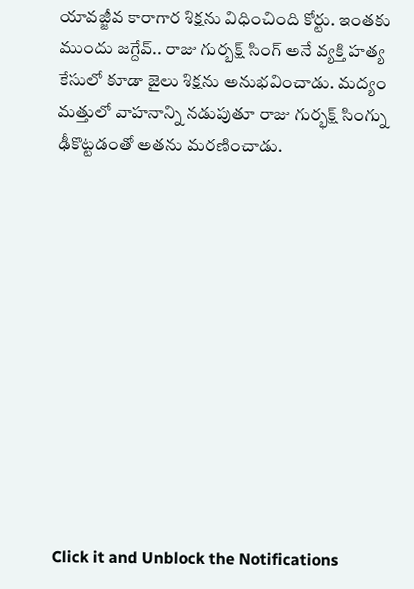యావజ్జీవ కారాగార శిక్షను విధించింది కోర్టు. ఇంతకు ముందు జగ్దేవ్.. రాజు గుర్బక్ష్ సింగ్ అనే వ్యక్తి హత్య కేసులో కూడా జైలు శిక్షను అనుభవించాడు. మద్యం మత్తులో వాహనాన్ని నడుపుతూ రాజు గుర్భక్ష్ సింగ్ను ఢీకొట్టడంతో అతను మరణించాడు.












Click it and Unblock the Notifications